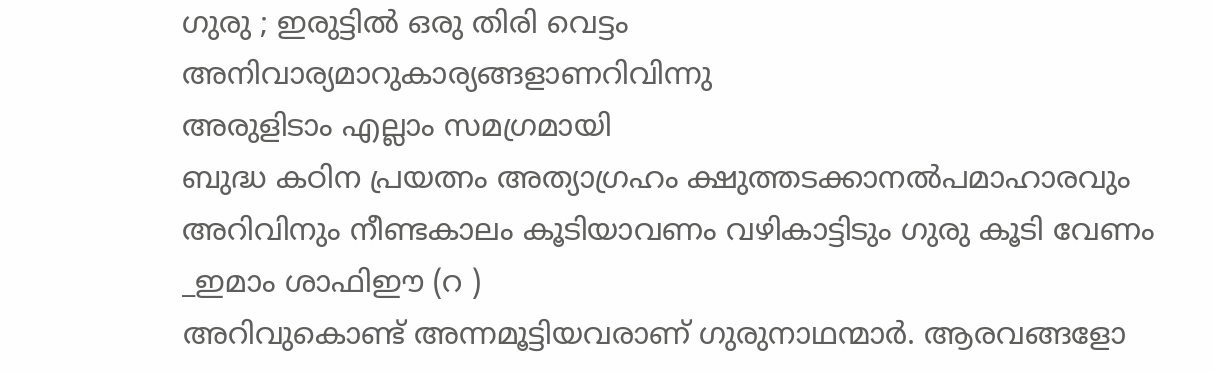ഗുരു ; ഇരുട്ടിൽ ഒരു തിരി വെട്ടം
അനിവാര്യമാറുകാര്യങ്ങളാണറിവിന്നു
അരുളിടാം എല്ലാം സമഗ്രമായി
ബുദ്ധ കഠിന പ്രയത്നം അത്യാഗ്രഹം ക്ഷുത്തടക്കാനൽപമാഹാരവും
അറിവിനും നീണ്ടകാലം കൂടിയാവണം വഴികാട്ടിടും ഗുരു കൂടി വേണം
_ഇമാം ശാഫിഈ (റ )
അറിവുകൊണ്ട് അന്നമൂട്ടിയവരാണ് ഗുരുനാഥന്മാർ. ആരവങ്ങളോ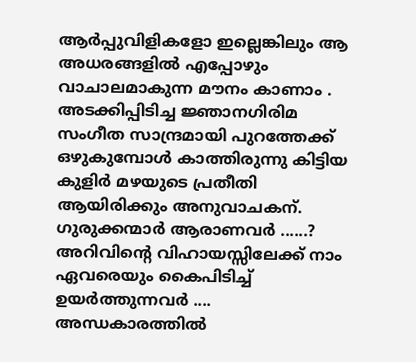ആർപ്പുവിളികളോ ഇല്ലെങ്കിലും ആ അധരങ്ങളിൽ എപ്പോഴും വാചാലമാകുന്ന മൗനം കാണാം . അടക്കിപ്പിടിച്ച ജ്ഞാനഗിരിമ സംഗീത സാന്ദ്രമായി പുറത്തേക്ക് ഒഴുകുമ്പോൾ കാത്തിരുന്നു കിട്ടിയ കുളിർ മഴയുടെ പ്രതീതി ആയിരിക്കും അനുവാചകന്. ഗുരുക്കന്മാർ ആരാണവർ ......? അറിവിൻ്റെ വിഹായസ്സിലേക്ക് നാം ഏവരെയും കൈപിടിച്ച് ഉയർത്തുന്നവർ .... അന്ധകാരത്തിൽ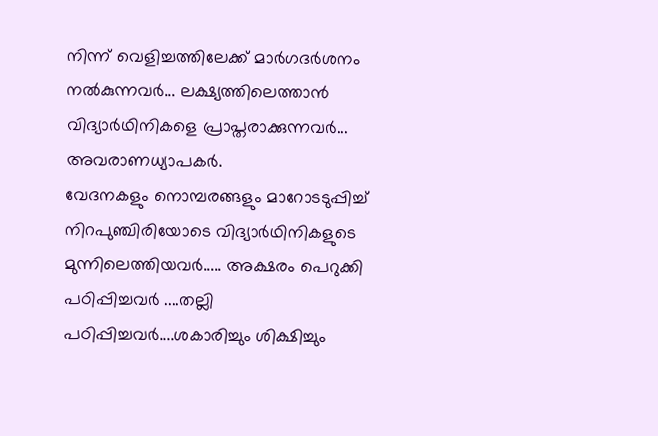നിന്ന് വെളിച്ചത്തിലേക്ക് മാർഗദർശനം നൽകുന്നവർ... ലക്ഷ്യത്തിലെത്താൻ വിദ്യാർഥിനികളെ പ്രാപ്തരാക്കുന്നവർ... അവരാണധ്യാപകർ.
വേദനകളും നൊമ്പരങ്ങളും മാറോടടുപ്പിച്ച് നിറപുഞ്ചിരിയോടെ വിദ്യാർഥിനികളുടെ മുന്നിലെത്തിയവർ..... അക്ഷരം പെറുക്കി പഠിപ്പിച്ചവർ ....തല്ലി പഠിപ്പിച്ചവർ....ശകാരിച്ചും ശിക്ഷിച്ചും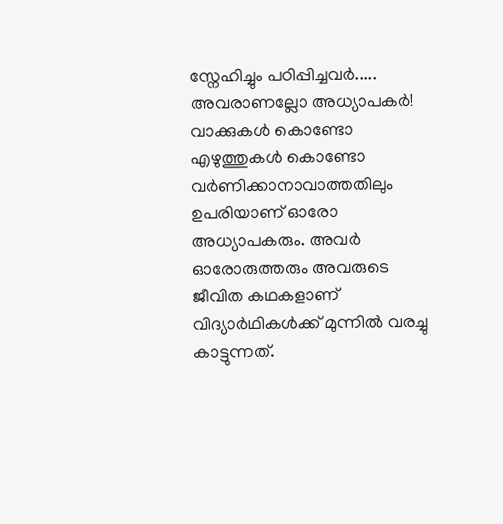സ്നേഹിച്ചും പഠിപ്പിച്ചവർ..... അവരാണല്ലോ അധ്യാപകർ!
വാക്കുകൾ കൊണ്ടോ എഴുത്തുകൾ കൊണ്ടോ വർണിക്കാനാവാത്തതിലും ഉപരിയാണ് ഓരോ അധ്യാപകരും. അവർ ഓരോരുത്തരും അവരുടെ ജീവിത കഥകളാണ് വിദ്യാർഥികൾക്ക് മുന്നിൽ വരച്ചു കാട്ടുന്നത്.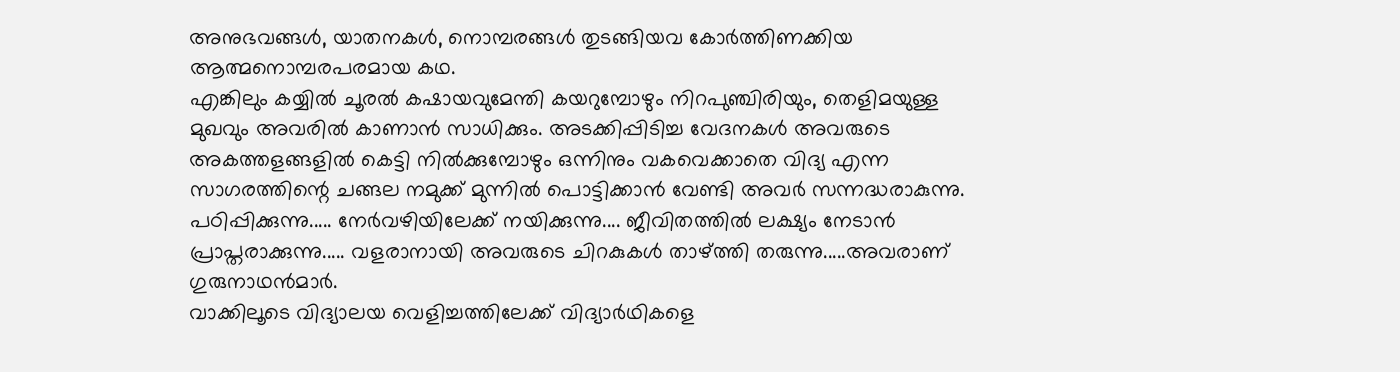അനുഭവങ്ങൾ, യാതനകൾ, നൊമ്പരങ്ങൾ തുടങ്ങിയവ കോർത്തിണക്കിയ ആത്മനൊമ്പരപരമായ കഥ.
എങ്കിലും കയ്യിൽ ചൂരൽ കഷായവുമേന്തി കയറുമ്പോഴും നിറപുഞ്ചിരിയും, തെളിമയുള്ള മുഖവും അവരിൽ കാണാൻ സാധിക്കും. അടക്കിപ്പിടിച്ച വേദനകൾ അവരുടെ അകത്തളങ്ങളിൽ കെട്ടി നിൽക്കുമ്പോഴും ഒന്നിനും വകവെക്കാതെ വിദ്യ എന്ന സാഗരത്തിന്റെ ചങ്ങല നമുക്ക് മുന്നിൽ പൊട്ടിക്കാൻ വേണ്ടി അവർ സന്നദ്ധരാകുന്നു.
പഠിപ്പിക്കുന്നു..... നേർവഴിയിലേക്ക് നയിക്കുന്നു.... ജീവിതത്തിൽ ലക്ഷ്യം നേടാൻ പ്രാപ്തരാക്കുന്നു..... വളരാനായി അവരുടെ ചിറകുകൾ താഴ്ത്തി തരുന്നു.....അവരാണ് ഗുരുനാഥൻമാർ.
വാക്കിലൂടെ വിദ്യാലയ വെളിച്ചത്തിലേക്ക് വിദ്യാർഥികളെ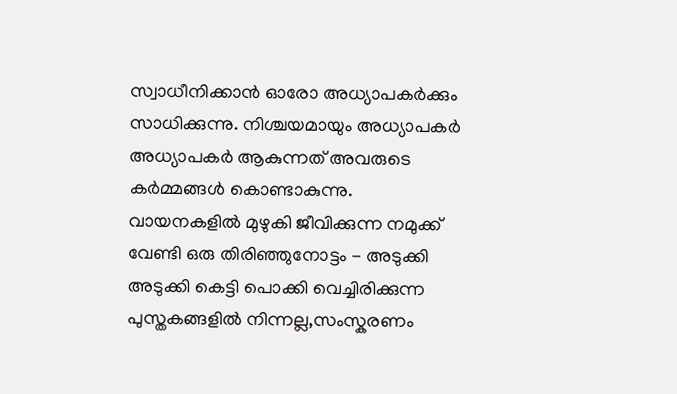സ്വാധീനിക്കാൻ ഓരോ അധ്യാപകർക്കും സാധിക്കുന്നു. നിശ്ചയമായും അധ്യാപകർ അധ്യാപകർ ആകുന്നത് അവരുടെ കർമ്മങ്ങൾ കൊണ്ടാകുന്നു.
വായനകളിൽ മുഴുകി ജീവിക്കുന്ന നമുക്ക് വേണ്ടി ഒരു തിരിഞ്ഞുനോട്ടം - അടുക്കി അടുക്കി കെട്ടി പൊക്കി വെച്ചിരിക്കുന്ന പുസ്തകങ്ങളിൽ നിന്നല്ല,സംസ്കരണം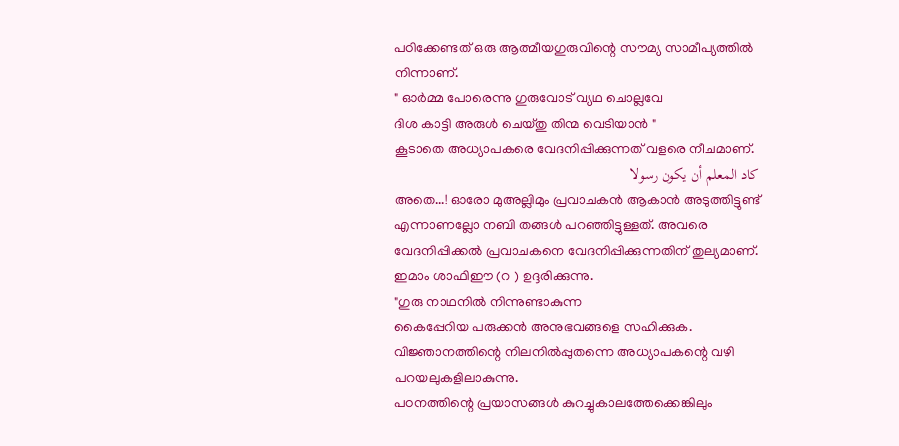പഠിക്കേണ്ടത് ഒരു ആത്മീയഗുരുവിന്റെ സൗമ്യ സാമീപ്യത്തിൽ നിന്നാണ്.
" ഓർമ്മ പോരെന്നു ഗുരുവോട് വ്യഥ ചൊല്ലവേ
ദിശ കാട്ടി അരുൾ ചെയ്തു തിന്മ വെടിയാൻ "
കൂടാതെ അധ്യാപകരെ വേദനിപ്പിക്കുന്നത് വളരെ നീചമാണ്.
كاد المعلم أن يكون رسولا
അതെ...! ഓരോ മുഅല്ലിമും പ്രവാചകൻ ആകാൻ അടുത്തിട്ടുണ്ട് എന്നാണല്ലോ നബി തങ്ങൾ പറഞ്ഞിട്ടുള്ളത്. അവരെ വേദനിപ്പിക്കൽ പ്രവാചകനെ വേദനിപ്പിക്കുന്നതിന് തുല്യമാണ്.
ഇമാം ശാഫിഈ (റ ) ഉദ്ദരിക്കുന്നു.
"ഗുരു നാഥനിൽ നിന്നുണ്ടാകുന്ന
കൈപ്പേറിയ പരുക്കൻ അനുഭവങ്ങളെ സഹിക്കുക. വിജ്ഞാനത്തിന്റെ നിലനിൽപ്പുതന്നെ അധ്യാപകന്റെ വഴി പറയലുകളിലാകുന്നു.
പഠനത്തിന്റെ പ്രയാസങ്ങൾ കുറച്ചുകാലത്തേക്കെങ്കിലും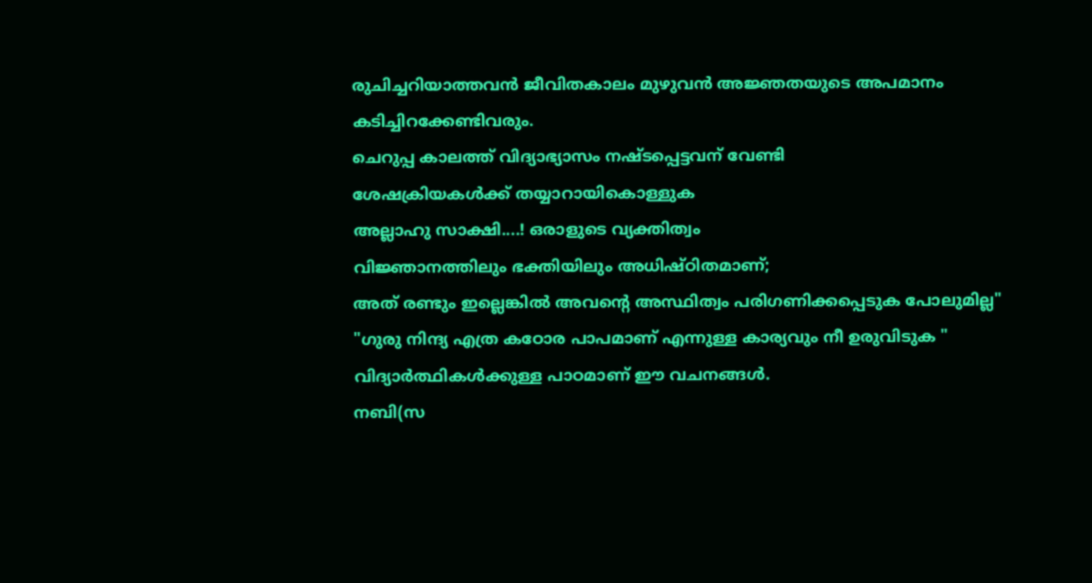രുചിച്ചറിയാത്തവൻ ജീവിതകാലം മുഴുവൻ അജ്ഞതയുടെ അപമാനം കടിച്ചിറക്കേണ്ടിവരും.
ചെറുപ്പ കാലത്ത് വിദ്യാഭ്യാസം നഷ്ടപ്പെട്ടവന് വേണ്ടി
ശേഷക്രിയകൾക്ക് തയ്യാറായികൊള്ളുക
അല്ലാഹു സാക്ഷി....! ഒരാളുടെ വ്യക്തിത്വം
വിജ്ഞാനത്തിലും ഭക്തിയിലും അധിഷ്ഠിതമാണ്;
അത് രണ്ടും ഇല്ലെങ്കിൽ അവന്റെ അസ്ഥിത്വം പരിഗണിക്കപ്പെടുക പോലുമില്ല"
"ഗുരു നിന്ദ്യ എത്ര കഠോര പാപമാണ് എന്നുള്ള കാര്യവും നീ ഉരുവിടുക "
വിദ്യാർത്ഥികൾക്കുള്ള പാഠമാണ് ഈ വചനങ്ങൾ.
നബി(സ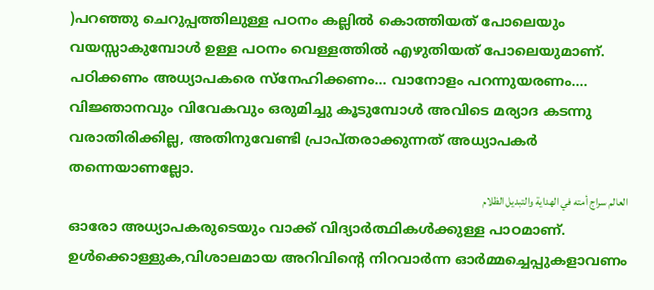)പറഞ്ഞു ചെറുപ്പത്തിലുള്ള പഠനം കല്ലിൽ കൊത്തിയത് പോലെയും വയസ്സാകുമ്പോൾ ഉള്ള പഠനം വെള്ളത്തിൽ എഴുതിയത് പോലെയുമാണ്.
പഠിക്കണം അധ്യാപകരെ സ്നേഹിക്കണം... വാനോളം പറന്നുയരണം.... വിജ്ഞാനവും വിവേകവും ഒരുമിച്ചു കൂടുമ്പോൾ അവിടെ മര്യാദ കടന്നു വരാതിരിക്കില്ല, അതിനുവേണ്ടി പ്രാപ്തരാക്കുന്നത് അധ്യാപകർ തന്നെയാണല്ലോ.
العالم سراج أمته في الهداية والتبديل الظلام
ഓരോ അധ്യാപകരുടെയും വാക്ക് വിദ്യാർത്ഥികൾക്കുള്ള പാഠമാണ്. ഉൾക്കൊള്ളുക,വിശാലമായ അറിവിന്റെ നിറവാർന്ന ഓർമ്മച്ചെപ്പുകളാവണം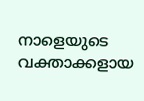നാളെയുടെ വക്താക്കളായ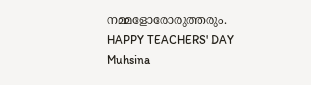നമ്മളോരോരുത്തരും.
HAPPY TEACHERS' DAY
Muhsina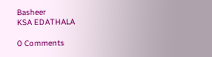Basheer
KSA EDATHALA

0 Comments